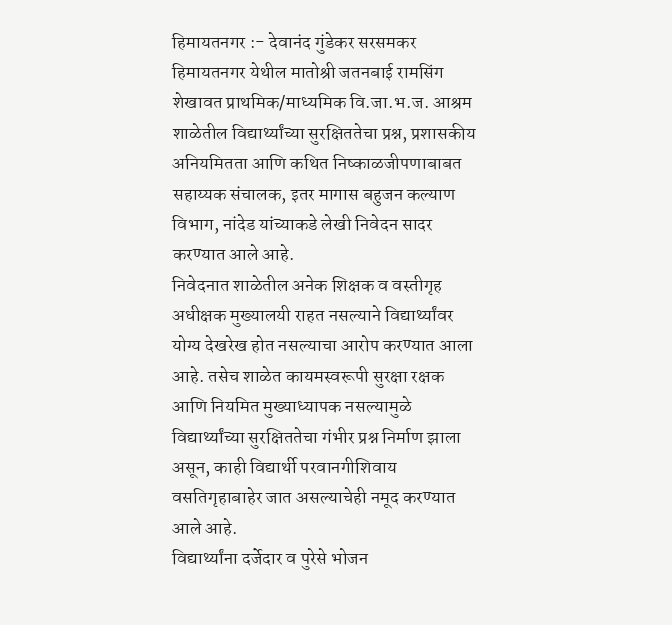हिमायतनगर :- देवानंद गुंडेकर सरसमकर
हिमायतनगर येथील मातोश्री जतनबाई रामसिंग शेखावत प्राथमिक/माध्यमिक वि.जा.भ.ज. आश्रम शाळेतील विद्यार्थ्यांच्या सुरक्षिततेचा प्रश्न, प्रशासकीय अनियमितता आणि कथित निष्काळजीपणाबाबत सहाय्यक संचालक, इतर मागास बहुजन कल्याण विभाग, नांदेड यांच्याकडे लेखी निवेदन सादर करण्यात आले आहे.
निवेदनात शाळेतील अनेक शिक्षक व वस्तीगृह अधीक्षक मुख्यालयी राहत नसल्याने विद्यार्थ्यांवर योग्य देखरेख होत नसल्याचा आरोप करण्यात आला आहे. तसेच शाळेत कायमस्वरूपी सुरक्षा रक्षक आणि नियमित मुख्याध्यापक नसल्यामुळे विद्यार्थ्यांच्या सुरक्षिततेचा गंभीर प्रश्न निर्माण झाला असून, काही विद्यार्थी परवानगीशिवाय वसतिगृहाबाहेर जात असल्याचेही नमूद करण्यात आले आहे.
विद्यार्थ्यांना दर्जेदार व पुरेसे भोजन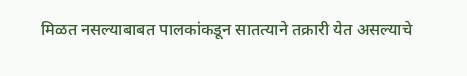मिळत नसल्याबाबत पालकांकडून सातत्याने तक्रारी येत असल्याचे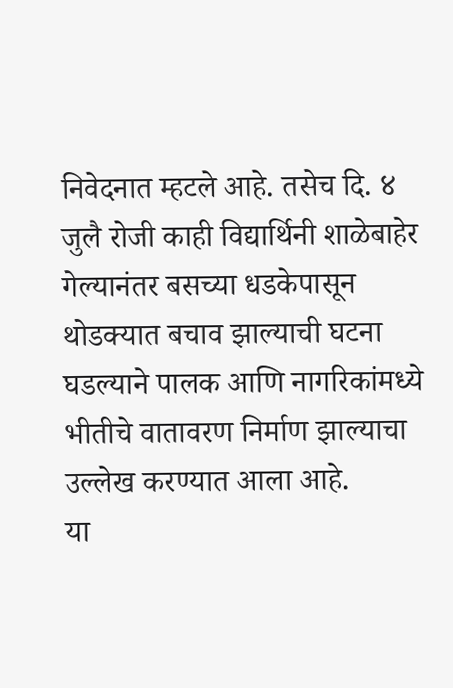निवेदनात म्हटले आहे. तसेच दि. ४ जुलै रोजी काही विद्यार्थिनी शाळेबाहेर गेल्यानंतर बसच्या धडकेपासून थोडक्यात बचाव झाल्याची घटना घडल्याने पालक आणि नागरिकांमध्ये भीतीचे वातावरण निर्माण झाल्याचा उल्लेख करण्यात आला आहे.
या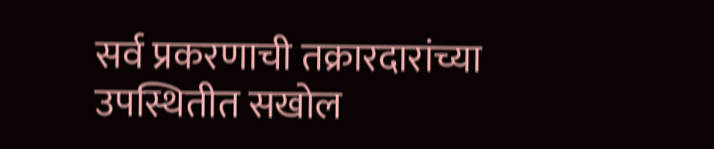सर्व प्रकरणाची तक्रारदारांच्या उपस्थितीत सखोल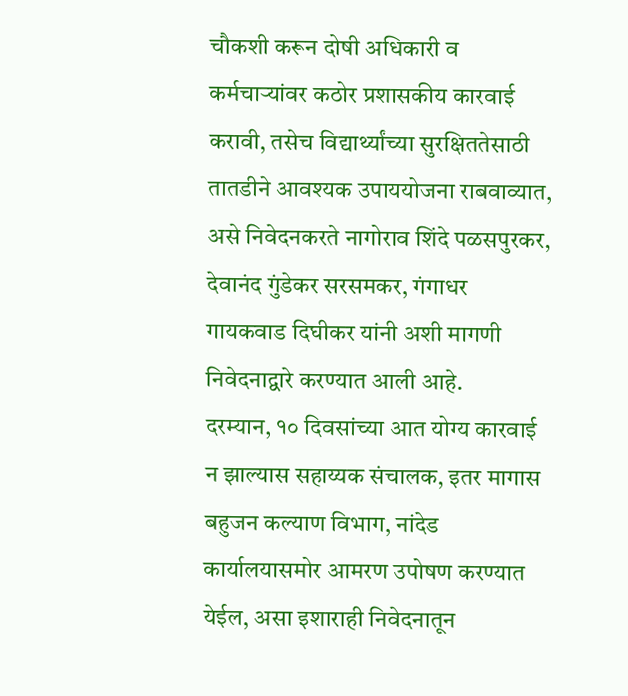चौकशी करून दोषी अधिकारी व कर्मचाऱ्यांवर कठोर प्रशासकीय कारवाई करावी, तसेच विद्यार्थ्यांच्या सुरक्षिततेसाठी तातडीने आवश्यक उपाययोजना राबवाव्यात,
असे निवेदनकरते नागोराव शिंदे पळसपुरकर, देवानंद गुंडेकर सरसमकर, गंगाधर गायकवाड दिघीकर यांनी अशी मागणी निवेदनाद्वारे करण्यात आली आहे.
दरम्यान, १० दिवसांच्या आत योग्य कारवाई न झाल्यास सहाय्यक संचालक, इतर मागास बहुजन कल्याण विभाग, नांदेड कार्यालयासमोर आमरण उपोषण करण्यात येईल, असा इशाराही निवेदनातून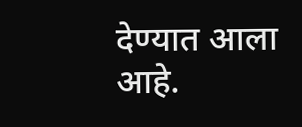देण्यात आला आहे.